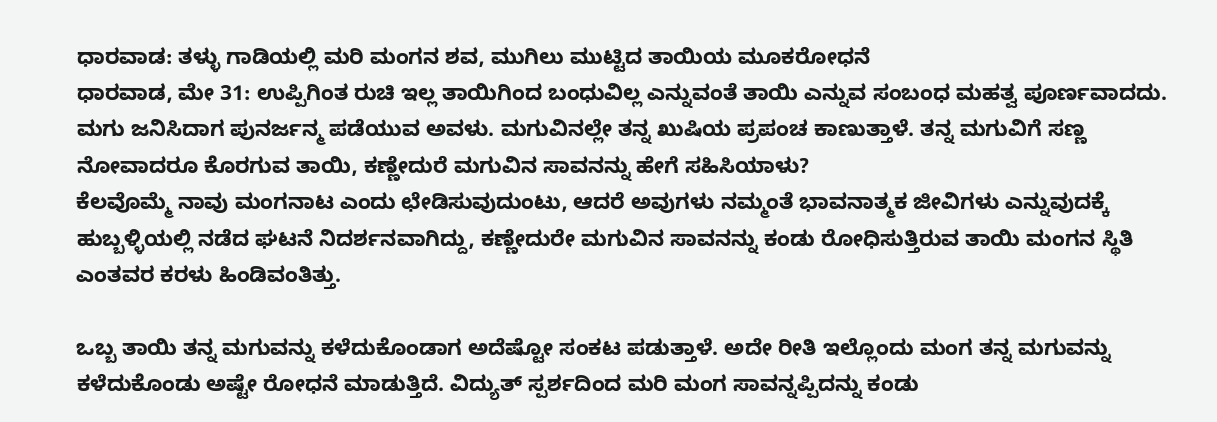ಧಾರವಾಡ: ತಳ್ಳು ಗಾಡಿಯಲ್ಲಿ ಮರಿ ಮಂಗನ ಶವ, ಮುಗಿಲು ಮುಟ್ಟಿದ ತಾಯಿಯ ಮೂಕರೋಧನೆ
ಧಾರವಾಡ, ಮೇ 31: ಉಪ್ಪಿಗಿಂತ ರುಚಿ ಇಲ್ಲ ತಾಯಿಗಿಂದ ಬಂಧುವಿಲ್ಲ ಎನ್ನುವಂತೆ ತಾಯಿ ಎನ್ನುವ ಸಂಬಂಧ ಮಹತ್ವ ಪೂರ್ಣವಾದದು. ಮಗು ಜನಿಸಿದಾಗ ಪುನರ್ಜನ್ಮ ಪಡೆಯುವ ಅವಳು. ಮಗುವಿನಲ್ಲೇ ತನ್ನ ಖುಷಿಯ ಪ್ರಪಂಚ ಕಾಣುತ್ತಾಳೆ. ತನ್ನ ಮಗುವಿಗೆ ಸಣ್ಣ ನೋವಾದರೂ ಕೊರಗುವ ತಾಯಿ, ಕಣ್ಣೇದುರೆ ಮಗುವಿನ ಸಾವನನ್ನು ಹೇಗೆ ಸಹಿಸಿಯಾಳು?
ಕೆಲವೊಮ್ಮೆ ನಾವು ಮಂಗನಾಟ ಎಂದು ಛೇಡಿಸುವುದುಂಟು, ಆದರೆ ಅವುಗಳು ನಮ್ಮಂತೆ ಭಾವನಾತ್ಮಕ ಜೀವಿಗಳು ಎನ್ನುವುದಕ್ಕೆ ಹುಬ್ಬಳ್ಳಿಯಲ್ಲಿ ನಡೆದ ಘಟನೆ ನಿದರ್ಶನವಾಗಿದ್ದು, ಕಣ್ಣೇದುರೇ ಮಗುವಿನ ಸಾವನನ್ನು ಕಂಡು ರೋಧಿಸುತ್ತಿರುವ ತಾಯಿ ಮಂಗನ ಸ್ಥಿತಿ ಎಂತವರ ಕರಳು ಹಿಂಡಿವಂತಿತ್ತು.

ಒಬ್ಬ ತಾಯಿ ತನ್ನ ಮಗುವನ್ನು ಕಳೆದುಕೊಂಡಾಗ ಅದೆಷ್ಟೋ ಸಂಕಟ ಪಡುತ್ತಾಳೆ. ಅದೇ ರೀತಿ ಇಲ್ಲೊಂದು ಮಂಗ ತನ್ನ ಮಗುವನ್ನು ಕಳೆದುಕೊಂಡು ಅಷ್ಟೇ ರೋಧನೆ ಮಾಡುತ್ತಿದೆ. ವಿದ್ಯುತ್ ಸ್ಪರ್ಶದಿಂದ ಮರಿ ಮಂಗ ಸಾವನ್ನಪ್ಪಿದನ್ನು ಕಂಡು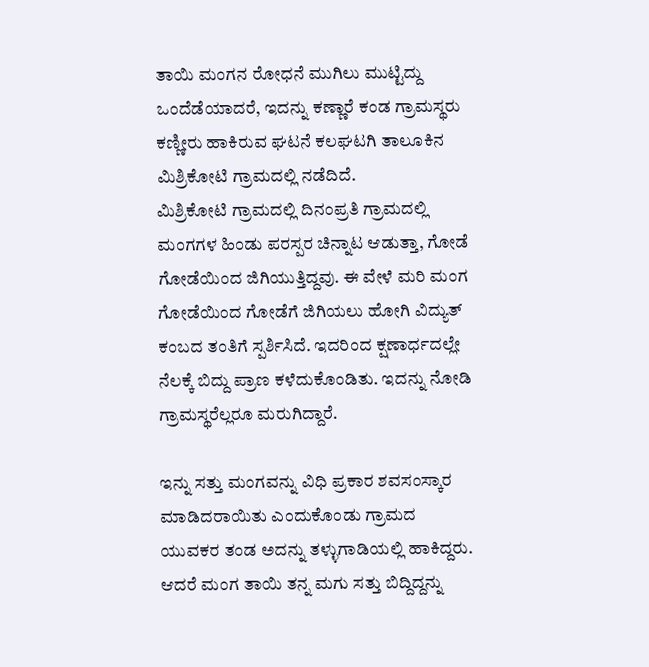ತಾಯಿ ಮಂಗನ ರೋಧನೆ ಮುಗಿಲು ಮುಟ್ಟಿದ್ದು ಒಂದೆಡೆಯಾದರೆ, ಇದನ್ನು ಕಣ್ಣಾರೆ ಕಂಡ ಗ್ರಾಮಸ್ಥರು ಕಣ್ಣೀರು ಹಾಕಿರುವ ಘಟನೆ ಕಲಘಟಗಿ ತಾಲೂಕಿನ ಮಿಶ್ರಿಕೋಟಿ ಗ್ರಾಮದಲ್ಲಿ ನಡೆದಿದೆ.
ಮಿಶ್ರಿಕೋಟಿ ಗ್ರಾಮದಲ್ಲಿ ದಿನಂಪ್ರತಿ ಗ್ರಾಮದಲ್ಲಿ ಮಂಗಗಳ ಹಿಂಡು ಪರಸ್ಪರ ಚಿನ್ನಾಟ ಆಡುತ್ತಾ, ಗೋಡೆ ಗೋಡೆಯಿಂದ ಜಿಗಿಯುತ್ತಿದ್ದವು. ಈ ವೇಳೆ ಮರಿ ಮಂಗ ಗೋಡೆಯಿಂದ ಗೋಡೆಗೆ ಜಿಗಿಯಲು ಹೋಗಿ ವಿದ್ಯುತ್ ಕಂಬದ ತಂತಿಗೆ ಸ್ಪರ್ಶಿಸಿದೆ. ಇದರಿಂದ ಕ್ಷಣಾರ್ಧದಲ್ಲೇ ನೆಲಕ್ಕೆ ಬಿದ್ದು ಪ್ರಾಣ ಕಳೆದುಕೊಂಡಿತು. ಇದನ್ನು ನೋಡಿ ಗ್ರಾಮಸ್ಥರೆಲ್ಲರೂ ಮರುಗಿದ್ದಾರೆ.

ಇನ್ನು ಸತ್ತು ಮಂಗವನ್ನು ವಿಧಿ ಪ್ರಕಾರ ಶವಸಂಸ್ಕಾರ ಮಾಡಿದರಾಯಿತು ಎಂದುಕೊಂಡು ಗ್ರಾಮದ ಯುವಕರ ತಂಡ ಅದನ್ನು ತಳ್ಳುಗಾಡಿಯಲ್ಲಿ ಹಾಕಿದ್ದರು. ಆದರೆ ಮಂಗ ತಾಯಿ ತನ್ನ ಮಗು ಸತ್ತು ಬಿದ್ದಿದ್ದನ್ನು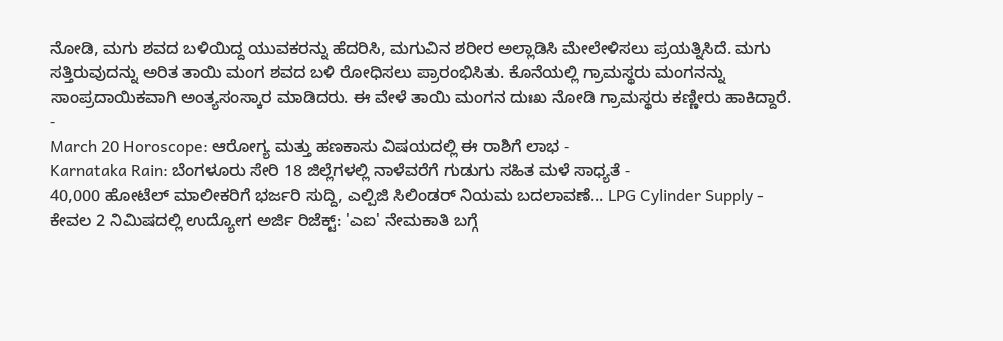ನೋಡಿ, ಮಗು ಶವದ ಬಳಿಯಿದ್ದ ಯುವಕರನ್ನು ಹೆದರಿಸಿ, ಮಗುವಿನ ಶರೀರ ಅಲ್ಲಾಡಿಸಿ ಮೇಲೇಳಿಸಲು ಪ್ರಯತ್ನಿಸಿದೆ. ಮಗು ಸತ್ತಿರುವುದನ್ನು ಅರಿತ ತಾಯಿ ಮಂಗ ಶವದ ಬಳಿ ರೋಧಿಸಲು ಪ್ರಾರಂಭಿಸಿತು. ಕೊನೆಯಲ್ಲಿ ಗ್ರಾಮಸ್ಥರು ಮಂಗನನ್ನು ಸಾಂಪ್ರದಾಯಿಕವಾಗಿ ಅಂತ್ಯಸಂಸ್ಕಾರ ಮಾಡಿದರು. ಈ ವೇಳೆ ತಾಯಿ ಮಂಗನ ದುಃಖ ನೋಡಿ ಗ್ರಾಮಸ್ಥರು ಕಣ್ಣೀರು ಹಾಕಿದ್ದಾರೆ.
-
March 20 Horoscope: ಆರೋಗ್ಯ ಮತ್ತು ಹಣಕಾಸು ವಿಷಯದಲ್ಲಿ ಈ ರಾಶಿಗೆ ಲಾಭ -
Karnataka Rain: ಬೆಂಗಳೂರು ಸೇರಿ 18 ಜಿಲ್ಲೆಗಳಲ್ಲಿ ನಾಳೆವರೆಗೆ ಗುಡುಗು ಸಹಿತ ಮಳೆ ಸಾಧ್ಯತೆ -
40,000 ಹೋಟೆಲ್ ಮಾಲೀಕರಿಗೆ ಭರ್ಜರಿ ಸುದ್ದಿ, ಎಲ್ಪಿಜಿ ಸಿಲಿಂಡರ್ ನಿಯಮ ಬದಲಾವಣೆ... LPG Cylinder Supply -
ಕೇವಲ 2 ನಿಮಿಷದಲ್ಲಿ ಉದ್ಯೋಗ ಅರ್ಜಿ ರಿಜೆಕ್ಟ್: 'ಎಐ' ನೇಮಕಾತಿ ಬಗ್ಗೆ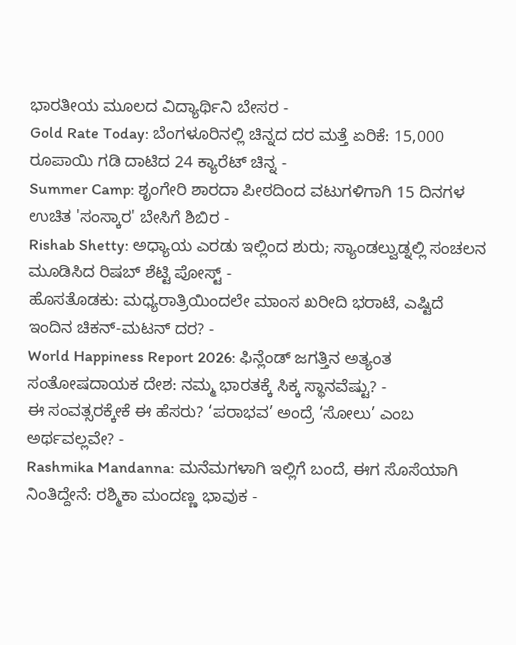ಭಾರತೀಯ ಮೂಲದ ವಿದ್ಯಾರ್ಥಿನಿ ಬೇಸರ -
Gold Rate Today: ಬೆಂಗಳೂರಿನಲ್ಲಿ ಚಿನ್ನದ ದರ ಮತ್ತೆ ಏರಿಕೆ: 15,000 ರೂಪಾಯಿ ಗಡಿ ದಾಟಿದ 24 ಕ್ಯಾರೆಟ್ ಚಿನ್ನ -
Summer Camp: ಶೃಂಗೇರಿ ಶಾರದಾ ಪೀಠದಿಂದ ವಟುಗಳಿಗಾಗಿ 15 ದಿನಗಳ ಉಚಿತ 'ಸಂಸ್ಕಾರ' ಬೇಸಿಗೆ ಶಿಬಿರ -
Rishab Shetty: ಅಧ್ಯಾಯ ಎರಡು ಇಲ್ಲಿಂದ ಶುರು; ಸ್ಯಾಂಡಲ್ವುಡ್ನಲ್ಲಿ ಸಂಚಲನ ಮೂಡಿಸಿದ ರಿಷಬ್ ಶೆಟ್ಟಿ ಪೋಸ್ಟ್ -
ಹೊಸತೊಡಕು: ಮಧ್ಯರಾತ್ರಿಯಿಂದಲೇ ಮಾಂಸ ಖರೀದಿ ಭರಾಟೆ, ಎಷ್ಟಿದೆ ಇಂದಿನ ಚಿಕನ್-ಮಟನ್ ದರ? -
World Happiness Report 2026: ಫಿನ್ಲೆಂಡ್ ಜಗತ್ತಿನ ಅತ್ಯಂತ ಸಂತೋಷದಾಯಕ ದೇಶ: ನಮ್ಮ ಭಾರತಕ್ಕೆ ಸಿಕ್ಕ ಸ್ಥಾನವೆಷ್ಟು? -
ಈ ಸಂವತ್ಸರಕ್ಕೇಕೆ ಈ ಹೆಸರು? ‘ಪರಾಭವ’ ಅಂದ್ರೆ ‘ಸೋಲು’ ಎಂಬ ಅರ್ಥವಲ್ಲವೇ? -
Rashmika Mandanna: ಮನೆಮಗಳಾಗಿ ಇಲ್ಲಿಗೆ ಬಂದೆ, ಈಗ ಸೊಸೆಯಾಗಿ ನಿಂತಿದ್ದೇನೆ: ರಶ್ಮಿಕಾ ಮಂದಣ್ಣ ಭಾವುಕ -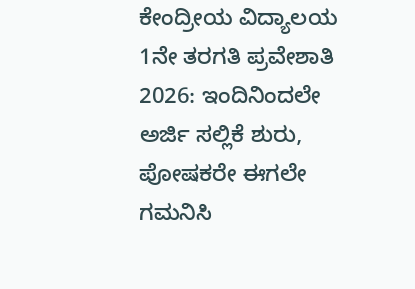ಕೇಂದ್ರೀಯ ವಿದ್ಯಾಲಯ 1ನೇ ತರಗತಿ ಪ್ರವೇಶಾತಿ 2026: ಇಂದಿನಿಂದಲೇ ಅರ್ಜಿ ಸಲ್ಲಿಕೆ ಶುರು, ಪೋಷಕರೇ ಈಗಲೇ ಗಮನಿಸಿ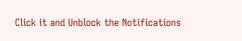Click it and Unblock the Notifications